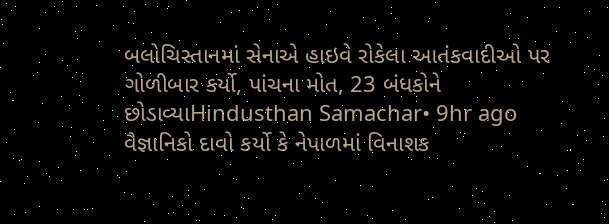બલોચિસ્તાનમાં સેનાએ હાઇવે રોકેલા આતંકવાદીઓ પર ગોળીબાર કર્યો, પાંચના મોત, 23 બંધકોને છોડાવ્યાHindusthan Samachar• 9hr ago
વૈજ્ઞાનિકો દાવો કર્યો કે નેપાળમાં વિનાશક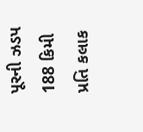પૂરની ઝડપ 188 કિમી પ્રતિ કલાક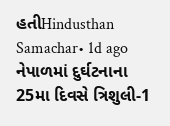હતીHindusthan Samachar• 1d ago
નેપાળમાં દુર્ઘટનાના 25મા દિવસે ત્રિશુલી-1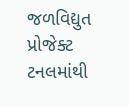જળવિદ્યુત પ્રોજેક્ટ ટનલમાંથી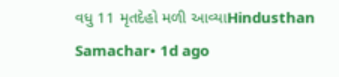વધુ 11 મૃતદેહો મળી આવ્યાHindusthan Samachar• 1d ago